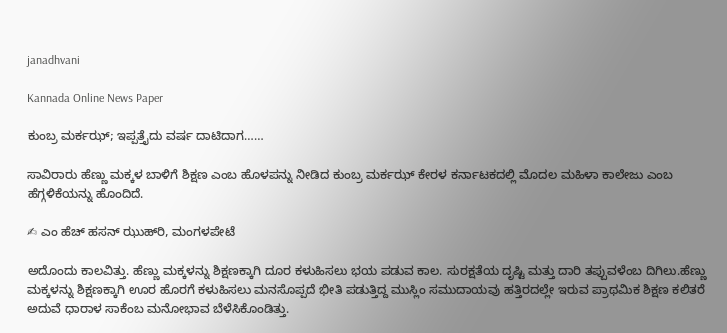janadhvani

Kannada Online News Paper

ಕುಂಬ್ರ ಮರ್ಕಝ್‌; ಇಪ್ಪತ್ತೈದು ವರ್ಷ ದಾಟಿದಾಗ……

ಸಾವಿರಾರು ಹೆಣ್ಣು ಮಕ್ಕಳ ಬಾಳಿಗೆ ಶಿಕ್ಷಣ ಎಂಬ ಹೊಳಪನ್ನು ನೀಡಿದ ಕುಂಬ್ರ ಮರ್ಕಝ್ ಕೇರಳ ಕರ್ನಾಟಕದಲ್ಲಿ ಮೊದಲ ಮಹಿಳಾ ಕಾಲೇಜು ಎಂಬ ಹೆಗ್ಗಳಿಕೆಯನ್ನು ಹೊಂದಿದೆ.

✍ ಎಂ ಹೆಚ್ ಹಸನ್ ಝುಹ್‌ರಿ, ಮಂಗಳಪೇಟೆ

ಅದೊಂದು ಕಾಲವಿತ್ತು. ಹೆಣ್ಣು ಮಕ್ಕಳನ್ನು ಶಿಕ್ಷಣಕ್ಕಾಗಿ ದೂರ ಕಳುಹಿಸಲು ಭಯ ಪಡುವ ಕಾಲ. ಸುರಕ್ಷತೆಯ ದೃಷ್ಟಿ ಮತ್ತು ದಾರಿ ತಪ್ಪುವಳೆಂಬ ದಿಗಿಲು.ಹೆಣ್ಣು ಮಕ್ಕಳನ್ನು ಶಿಕ್ಷಣಕ್ಕಾಗಿ ಊರ ಹೊರಗೆ ಕಳುಹಿಸಲು ಮನಸೊಪ್ಪದೆ ಭೀತಿ ಪಡುತ್ತಿದ್ದ ಮುಸ್ಲಿಂ ಸಮುದಾಯವು ಹತ್ತಿರದಲ್ಲೇ ಇರುವ ಪ್ರಾಥಮಿಕ ಶಿಕ್ಷಣ ಕಲಿತರೆ ಅದುವೆ ಧಾರಾಳ ಸಾಕೆಂಬ ಮನೋಭಾವ ಬೆಳೆಸಿಕೊಂಡಿತ್ತು.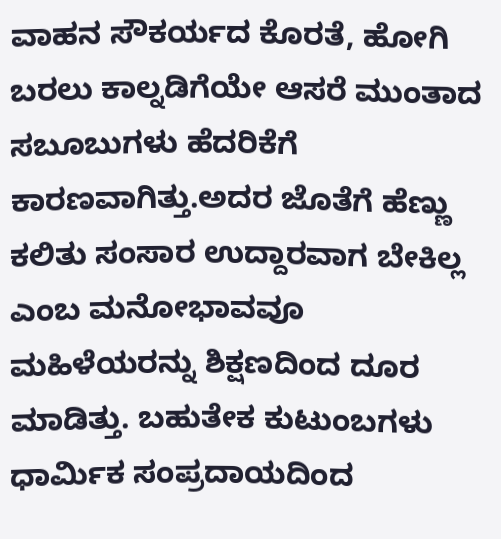ವಾಹನ ಸೌಕರ್ಯದ ಕೊರತೆ, ಹೋಗಿ ಬರಲು ಕಾಲ್ನಡಿಗೆಯೇ ಆಸರೆ ಮುಂತಾದ ಸಬೂಬುಗಳು ಹೆದರಿಕೆಗೆ ಕಾರಣವಾಗಿತ್ತು.ಅದರ ಜೊತೆಗೆ ಹೆಣ್ಣು ಕಲಿತು ಸಂಸಾರ ಉದ್ದಾರವಾಗ ಬೇಕಿಲ್ಲ ಎಂಬ ಮನೋಭಾವವೂ ಮಹಿಳೆಯರನ್ನು ಶಿಕ್ಷಣದಿಂದ ದೂರ ಮಾಡಿತ್ತು. ಬಹುತೇಕ ಕುಟುಂಬಗಳು ಧಾರ್ಮಿಕ ಸಂಪ್ರದಾಯದಿಂದ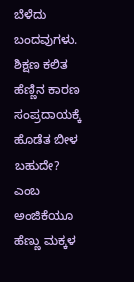ಬೆಳೆದು ಬಂದವುಗಳು. ಶಿಕ್ಷಣ ಕಲಿತ ಹೆಣ್ಣಿನ ಕಾರಣ ಸಂಪ್ರದಾಯಕ್ಕೆ ಹೊಡೆತ ಬೀಳ ಬಹುದೇ? ಎಂಬ ಅಂಜಿಕೆಯೂ ಹೆಣ್ಣು ಮಕ್ಕಳ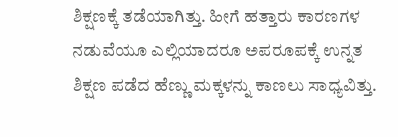ಶಿಕ್ಷಣಕ್ಕೆ ತಡೆಯಾಗಿತ್ತು. ಹೀಗೆ ಹತ್ತಾರು ಕಾರಣಗಳ ನಡುವೆಯೂ ಎಲ್ಲಿಯಾದರೂ ಅಪರೂಪಕ್ಕೆ ಉನ್ನತ ಶಿಕ್ಷಣ ಪಡೆದ ಹೆಣ್ಣು ಮಕ್ಕಳನ್ನು ಕಾಣಲು ಸಾಧ್ಯವಿತ್ತು.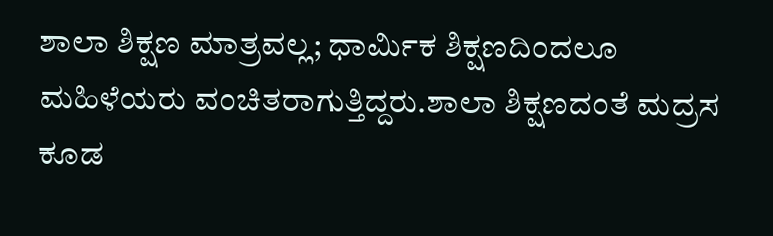ಶಾಲಾ ಶಿಕ್ಷಣ ಮಾತ್ರವಲ್ಲ; ಧಾರ್ಮಿಕ ಶಿಕ್ಷಣದಿಂದಲೂ ಮಹಿಳೆಯರು ವಂಚಿತರಾಗುತ್ತಿದ್ದರು.ಶಾಲಾ ಶಿಕ್ಷಣದಂತೆ ಮದ್ರಸ ಕೂಡ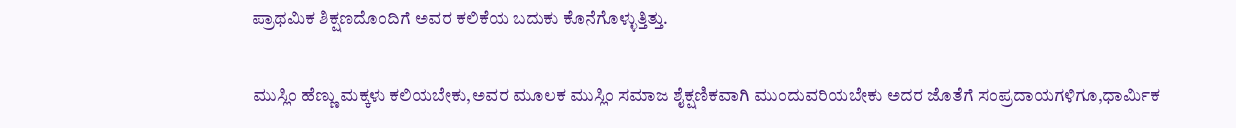ಪ್ರಾಥಮಿಕ ಶಿಕ್ಷಣದೊಂದಿಗೆ ಅವರ ಕಲಿಕೆಯ ಬದುಕು ಕೊನೆಗೊಳ್ಳುತ್ತಿತ್ತು.

ಮುಸ್ಲಿಂ ಹೆಣ್ಣು ಮಕ್ಕಳು ಕಲಿಯಬೇಕು,ಅವರ ಮೂಲಕ ಮುಸ್ಲಿಂ ಸಮಾಜ ಶೈಕ್ಷಣಿಕವಾಗಿ ಮುಂದುವರಿಯಬೇಕು ಅದರ ಜೊತೆಗೆ ಸಂಪ್ರದಾಯಗಳಿಗೂ,ಧಾರ್ಮಿಕ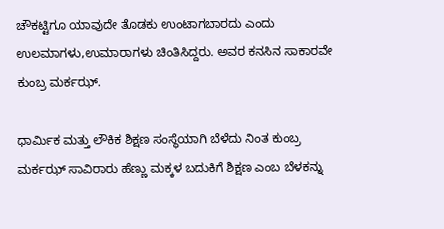ಚೌಕಟ್ಟಿಗೂ ಯಾವುದೇ ತೊಡಕು ಉಂಟಾಗಬಾರದು ಎಂದು ಉಲಮಾಗಳು,ಉಮಾರಾಗಳು ಚಿಂತಿಸಿದ್ದರು. ಅವರ ಕನಸಿನ ಸಾಕಾರವೇ ಕುಂಬ್ರ ಮರ್ಕಝ್.

ಧಾರ್ಮಿಕ ಮತ್ತು ಲೌಕಿಕ ಶಿಕ್ಷಣ ಸಂಸ್ಥೆಯಾಗಿ ಬೆಳೆದು ನಿಂತ ಕುಂಬ್ರ ಮರ್ಕಝ್ ಸಾವಿರಾರು ಹೆಣ್ಣು ಮಕ್ಕಳ ಬದುಕಿಗೆ ಶಿಕ್ಷಣ ಎಂಬ ಬೆಳಕನ್ನು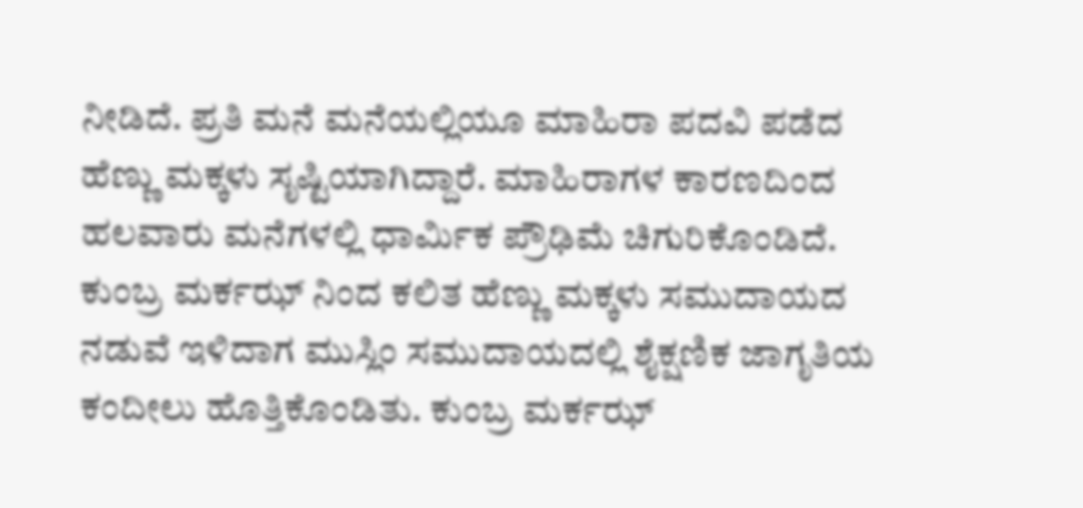ನೀಡಿದೆ. ಪ್ರತಿ ಮನೆ ಮನೆಯಲ್ಲಿಯೂ ಮಾಹಿರಾ ಪದವಿ ಪಡೆದ ಹೆಣ್ಣು ಮಕ್ಕಳು ಸೃಷ್ಟಿಯಾಗಿದ್ದಾರೆ. ಮಾಹಿರಾಗಳ ಕಾರಣದಿಂದ ಹಲವಾರು ಮನೆಗಳಲ್ಲಿ ಧಾರ್ಮಿಕ ಪ್ರೌಢಿಮೆ ಚಿಗುರಿಕೊಂಡಿದೆ. ಕುಂಬ್ರ ಮರ್ಕಝ್ ನಿಂದ ಕಲಿತ ಹೆಣ್ಣು ಮಕ್ಕಳು ಸಮುದಾಯದ ನಡುವೆ ಇಳಿದಾಗ ಮುಸ್ಲಿಂ ಸಮುದಾಯದಲ್ಲಿ ಶೈಕ್ಷಣಿಕ ಜಾಗೃತಿಯ ಕಂದೀಲು ಹೊತ್ತಿಕೊಂಡಿತು. ಕುಂಬ್ರ ಮರ್ಕಝ್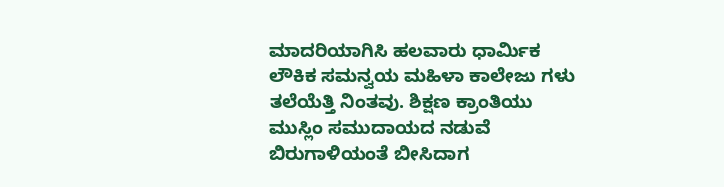ಮಾದರಿಯಾಗಿಸಿ ಹಲವಾರು ಧಾರ್ಮಿಕ ಲೌಕಿಕ ಸಮನ್ವಯ ಮಹಿಳಾ ಕಾಲೇಜು ಗಳು ತಲೆಯೆತ್ತಿ ನಿಂತವು. ಶಿಕ್ಷಣ ಕ್ರಾಂತಿಯು ಮುಸ್ಲಿಂ ಸಮುದಾಯದ ನಡುವೆ ಬಿರುಗಾಳಿಯಂತೆ ಬೀಸಿದಾಗ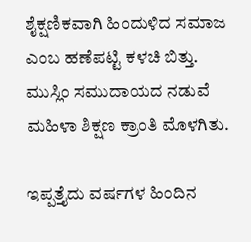ಶೈಕ್ಷಣಿಕವಾಗಿ ಹಿಂದುಳಿದ ಸಮಾಜ ಎಂಬ ಹಣೆಪಟ್ಟಿ ಕಳಚಿ ಬಿತ್ತು. ಮುಸ್ಲಿಂ ಸಮುದಾಯದ ನಡುವೆ ಮಹಿಳಾ ಶಿಕ್ಷಣ ಕ್ರಾಂತಿ ಮೊಳಗಿತು.

ಇಪ್ಪತ್ತೈದು ವರ್ಷಗಳ ಹಿಂದಿನ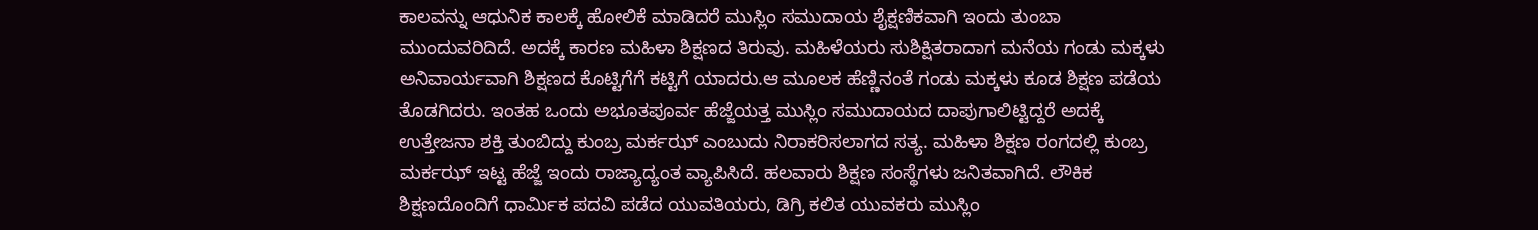ಕಾಲವನ್ನು ಆಧುನಿಕ ಕಾಲಕ್ಕೆ ಹೋಲಿಕೆ ಮಾಡಿದರೆ ಮುಸ್ಲಿಂ ಸಮುದಾಯ ಶೈಕ್ಷಣಿಕವಾಗಿ ಇಂದು ತುಂಬಾ ಮುಂದುವರಿದಿದೆ. ಅದಕ್ಕೆ ಕಾರಣ ಮಹಿಳಾ ಶಿಕ್ಷಣದ ತಿರುವು. ಮಹಿಳೆಯರು ಸುಶಿಕ್ಷಿತರಾದಾಗ ಮನೆಯ ಗಂಡು ಮಕ್ಕಳು ಅನಿವಾರ್ಯವಾಗಿ ಶಿಕ್ಷಣದ ಕೊಟ್ಟಿಗೆಗೆ ಕಟ್ಟಿಗೆ ಯಾದರು.ಆ ಮೂಲಕ ಹೆಣ್ಣಿನಂತೆ ಗಂಡು ಮಕ್ಕಳು ಕೂಡ ಶಿಕ್ಷಣ ಪಡೆಯ ತೊಡಗಿದರು. ಇಂತಹ ಒಂದು ಅಭೂತಪೂರ್ವ ಹೆಜ್ಜೆಯತ್ತ ಮುಸ್ಲಿಂ ಸಮುದಾಯದ ದಾಪುಗಾಲಿಟ್ಟಿದ್ದರೆ ಅದಕ್ಕೆ ಉತ್ತೇಜನಾ ಶಕ್ತಿ ತುಂಬಿದ್ದು ಕುಂಬ್ರ ಮರ್ಕಝ್ ಎಂಬುದು ನಿರಾಕರಿಸಲಾಗದ ಸತ್ಯ. ಮಹಿಳಾ ಶಿಕ್ಷಣ ರಂಗದಲ್ಲಿ ಕುಂಬ್ರ ಮರ್ಕಝ್ ಇಟ್ಟ ಹೆಜ್ಜೆ ಇಂದು ರಾಜ್ಯಾದ್ಯಂತ ವ್ಯಾಪಿಸಿದೆ. ಹಲವಾರು ಶಿಕ್ಷಣ ಸಂಸ್ಥೆಗಳು ಜನಿತವಾಗಿದೆ. ಲೌಕಿಕ ಶಿಕ್ಷಣದೊಂದಿಗೆ ಧಾರ್ಮಿಕ ಪದವಿ ಪಡೆದ ಯುವತಿಯರು, ಡಿಗ್ರಿ ಕಲಿತ ಯುವಕರು ಮುಸ್ಲಿಂ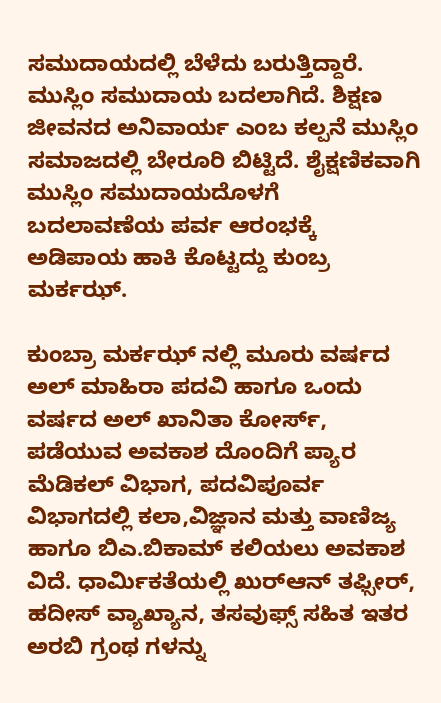ಸಮುದಾಯದಲ್ಲಿ ಬೆಳೆದು ಬರುತ್ತಿದ್ದಾರೆ. ಮುಸ್ಲಿಂ ಸಮುದಾಯ ಬದಲಾಗಿದೆ. ಶಿಕ್ಷಣ ಜೀವನದ ಅನಿವಾರ್ಯ ಎಂಬ ಕಲ್ಪನೆ ಮುಸ್ಲಿಂ ಸಮಾಜದಲ್ಲಿ ಬೇರೂರಿ ಬಿಟ್ಟಿದೆ. ಶೈಕ್ಷಣಿಕವಾಗಿ ಮುಸ್ಲಿಂ ಸಮುದಾಯದೊಳಗೆ ಬದಲಾವಣೆಯ ಪರ್ವ ಆರಂಭಕ್ಕೆ ಅಡಿಪಾಯ ಹಾಕಿ ಕೊಟ್ಟದ್ದು ಕುಂಬ್ರ ಮರ್ಕಝ್.

ಕುಂಬ್ರಾ ಮರ್ಕಝ್ ನಲ್ಲಿ ಮೂರು ವರ್ಷದ ಅಲ್ ಮಾಹಿರಾ ಪದವಿ ಹಾಗೂ ಒಂದು ವರ್ಷದ ಅಲ್ ಖಾನಿತಾ ಕೋರ್ಸ್, ಪಡೆಯುವ ಅವಕಾಶ ದೊಂದಿಗೆ ಪ್ಯಾರ ಮೆಡಿಕಲ್ ವಿಭಾಗ, ಪದವಿಪೂರ್ವ ವಿಭಾಗದಲ್ಲಿ ಕಲಾ,ವಿಜ್ಞಾನ ಮತ್ತು ವಾಣಿಜ್ಯ ಹಾಗೂ ಬಿಎ.ಬಿಕಾಮ್ ಕಲಿಯಲು ಅವಕಾಶ ವಿದೆ. ಧಾರ್ಮಿಕತೆಯಲ್ಲಿ ಖುರ್‌ಆನ್ ತಫ್ಸೀರ್, ಹದೀಸ್ ವ್ಯಾಖ್ಯಾನ, ತಸವುಫ್ಸ್ ಸಹಿತ ಇತರ ಅರಬಿ ಗ್ರಂಥ ಗಳನ್ನು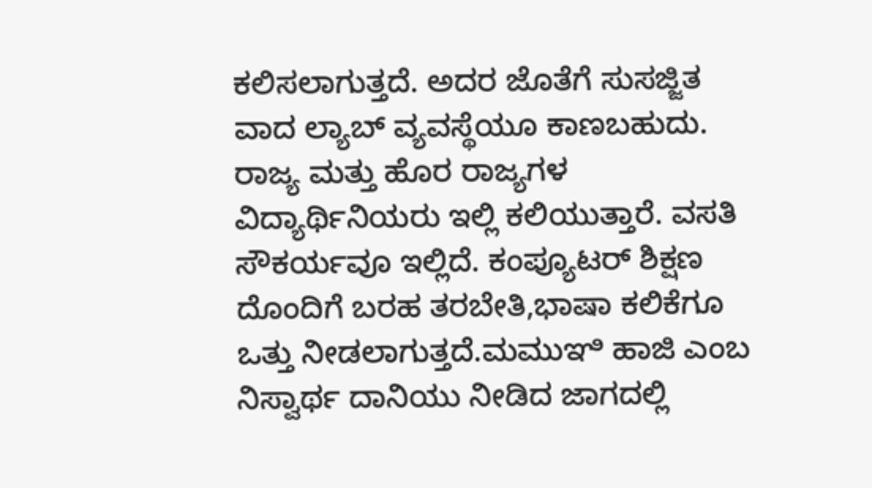ಕಲಿಸಲಾಗುತ್ತದೆ. ಅದರ ಜೊತೆಗೆ ಸುಸಜ್ಜಿತ ವಾದ ಲ್ಯಾಬ್ ವ್ಯವಸ್ಥೆಯೂ ಕಾಣಬಹುದು. ರಾಜ್ಯ ಮತ್ತು ಹೊರ ರಾಜ್ಯಗಳ ವಿದ್ಯಾರ್ಥಿನಿಯರು ಇಲ್ಲಿ‌ ಕಲಿಯುತ್ತಾರೆ. ವಸತಿ ಸೌಕರ್ಯವೂ ಇಲ್ಲಿದೆ. ಕಂಪ್ಯೂಟರ್ ಶಿಕ್ಷಣ ದೊಂದಿಗೆ ಬರಹ ತರಬೇತಿ,ಭಾಷಾ ಕಲಿಕೆಗೂ ಒತ್ತು ನೀಡಲಾಗುತ್ತದೆ.ಮಮುಞಿ ಹಾಜಿ ಎಂಬ ನಿಸ್ವಾರ್ಥ ದಾನಿಯು ನೀಡಿದ ಜಾಗದಲ್ಲಿ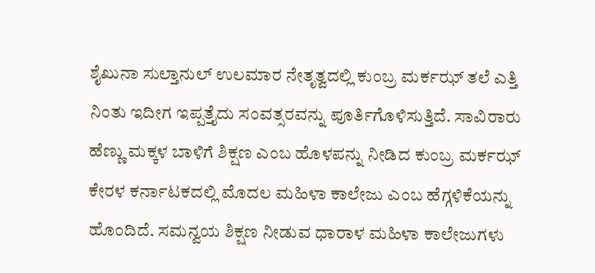ಶೈಖುನಾ ಸುಲ್ತಾನುಲ್ ಉಲಮಾರ ನೇತೃತ್ವದಲ್ಲಿ ಕುಂಬ್ರ ಮರ್ಕಝ್ ತಲೆ ಎತ್ತಿ ನಿಂತು ಇದೀಗ ಇಪ್ಪತ್ತೈದು ಸಂವತ್ಸರವನ್ನು ಪೂರ್ತಿಗೊಳಿಸುತ್ತಿದೆ. ಸಾವಿರಾರು ಹೆಣ್ಣು ಮಕ್ಕಳ ಬಾಳಿಗೆ ಶಿಕ್ಷಣ ಎಂಬ ಹೊಳಪನ್ನು ನೀಡಿದ ಕುಂಬ್ರ ಮರ್ಕಝ್ ಕೇರಳ ಕರ್ನಾಟಕದಲ್ಲಿ ಮೊದಲ ಮಹಿಳಾ ಕಾಲೇಜು ಎಂಬ ಹೆಗ್ಗಳಿಕೆಯನ್ನು ಹೊಂದಿದೆ. ಸಮನ್ವಯ ಶಿಕ್ಷಣ ನೀಡುವ ಧಾರಾಳ ಮಹಿಳಾ ಕಾಲೇಜುಗಳು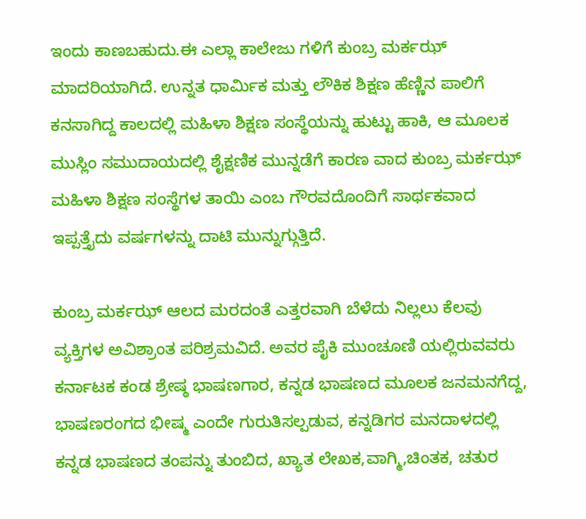ಇಂದು ಕಾಣಬಹುದು.ಈ ಎಲ್ಲಾ ಕಾಲೇಜು ಗಳಿಗೆ ಕುಂಬ್ರ ಮರ್ಕಝ್ ಮಾದರಿಯಾಗಿದೆ. ಉನ್ನತ ಧಾರ್ಮಿಕ ಮತ್ತು ಲೌಕಿಕ ಶಿಕ್ಷಣ ಹೆಣ್ಣಿನ ಪಾಲಿಗೆ ಕನಸಾಗಿದ್ದ ಕಾಲದಲ್ಲಿ ಮಹಿಳಾ ಶಿಕ್ಷಣ ಸಂಸ್ಥೆಯನ್ನು ಹುಟ್ಟು ಹಾಕಿ, ಆ ಮೂಲಕ ಮುಸ್ಲಿಂ ಸಮುದಾಯದಲ್ಲಿ ಶೈಕ್ಷಣಿಕ ಮುನ್ನಡೆಗೆ ಕಾರಣ ವಾದ ಕುಂಬ್ರ ಮರ್ಕಝ್ ಮಹಿಳಾ ಶಿಕ್ಷಣ ಸಂಸ್ಥೆಗಳ ತಾಯಿ ಎಂಬ ಗೌರವದೊಂದಿಗೆ ಸಾರ್ಥಕವಾದ ಇಪ್ಪತ್ತೈದು ವರ್ಷಗಳನ್ನು ದಾಟಿ ಮುನ್ನುಗ್ಗುತ್ತಿದೆ.

ಕುಂಬ್ರ ಮರ್ಕಝ್ ಆಲದ ಮರದಂತೆ ಎತ್ತರವಾಗಿ ಬೆಳೆದು ನಿಲ್ಲಲು ಕೆಲವು ವ್ಯಕ್ತಿಗಳ ಅವಿಶ್ರಾಂತ ಪರಿಶ್ರಮವಿದೆ. ಅವರ ಪೈಕಿ ಮುಂಚೂಣಿ ಯಲ್ಲಿರುವವರು ಕರ್ನಾಟಕ ಕಂಡ ಶ್ರೇಷ್ಠ ಭಾಷಣಗಾರ, ಕನ್ನಡ ಭಾಷಣದ ಮೂಲಕ ಜನಮನಗೆದ್ದ, ಭಾಷಣರಂಗದ ಭೀಷ್ಮ ಎಂದೇ ಗುರುತಿಸಲ್ಪಡುವ, ಕನ್ನಡಿಗರ ಮನದಾಳದಲ್ಲಿ ಕನ್ನಡ ಭಾಷಣದ ತಂಪನ್ನು ತುಂಬಿದ, ಖ್ಯಾತ ಲೇಖಕ,ವಾಗ್ಮಿ,ಚಿಂತಕ, ಚತುರ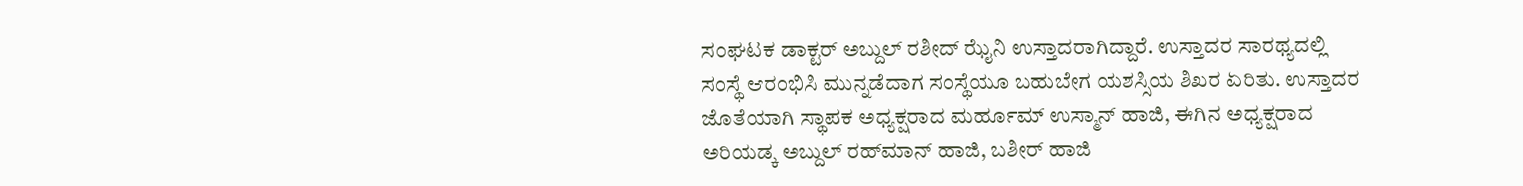ಸಂಘಟಕ ಡಾಕ್ಟರ್ ಅಬ್ದುಲ್ ರಶೀದ್ ಝೈನಿ ಉಸ್ತಾದರಾಗಿದ್ದಾರೆ. ಉಸ್ತಾದರ ಸಾರಥ್ಯದಲ್ಲಿ ಸಂಸ್ಥೆ ಆರಂಭಿಸಿ ಮುನ್ನಡೆದಾಗ ಸಂಸ್ಥೆಯೂ ಬಹುಬೇಗ ಯಶಸ್ಸಿಯ ಶಿಖರ ಏರಿತು. ಉಸ್ತಾದರ ಜೊತೆಯಾಗಿ ಸ್ಥಾಪಕ ಅಧ್ಯಕ್ಷರಾದ ಮರ್ಹೂಮ್ ಉಸ್ಮಾನ್ ಹಾಜಿ, ಈಗಿನ ಅಧ್ಯಕ್ಷರಾದ ಅರಿಯಡ್ಕ ಅಬ್ದುಲ್‌ ರಹ್‌ಮಾನ್ ಹಾಜಿ, ಬಶೀರ್ ಹಾಜಿ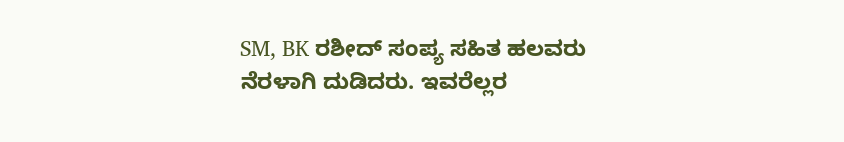SM, BK ರಶೀದ್ ಸಂಪ್ಯ ಸಹಿತ ಹಲವರು ನೆರಳಾಗಿ ದುಡಿದರು. ಇವರೆಲ್ಲರ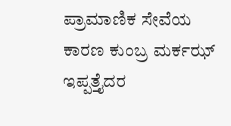ಪ್ರಾಮಾಣಿಕ ಸೇವೆಯ ಕಾರಣ ಕುಂಬ್ರ ಮರ್ಕಝ್ ಇಪ್ಪತ್ತೈದರ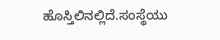ಹೊಸ್ತಿಲಿನಲ್ಲಿದೆ.ಸಂಸ್ಥೆಯು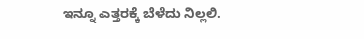ಇನ್ನೂ ಎತ್ತರಕ್ಕೆ ಬೆಳೆದು ನಿಲ್ಲಲಿ.